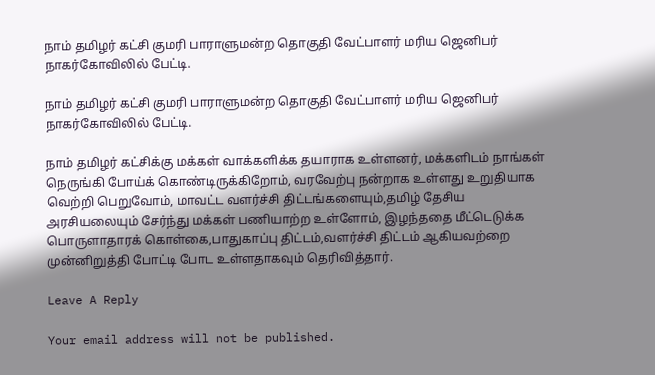நாம் தமிழர் கட்சி குமரி பாராளுமன்ற தொகுதி வேட்பாளர் மரிய ஜெனிபர் நாகர்கோவிலில் பேட்டி.

நாம் தமிழர் கட்சி குமரி பாராளுமன்ற தொகுதி வேட்பாளர் மரிய ஜெனிபர் நாகர்கோவிலில் பேட்டி.

நாம் தமிழர் கட்சிக்கு மக்கள் வாக்களிக்க தயாராக உள்ளனர், மக்களிடம் நாங்கள் நெருங்கி போய்க் கொண்டிருக்கிறோம், வரவேற்பு நன்றாக உள்ளது உறுதியாக வெற்றி பெறுவோம், மாவட்ட வளர்ச்சி திட்டங்களையும்,தமிழ் தேசிய அரசியலையும் சேர்ந்து மக்கள் பணியாற்ற உள்ளோம், இழந்ததை மீட்டெடுக்க பொருளாதாரக் கொள்கை,பாதுகாப்பு திட்டம்,வளர்ச்சி திட்டம் ஆகியவற்றை முன்னிறுத்தி போட்டி போட உள்ளதாகவும் தெரிவித்தார்.

Leave A Reply

Your email address will not be published.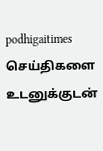podhigaitimes செய்திகளை உடனுக்குடன்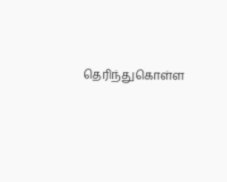தெரிந்துகொள்ள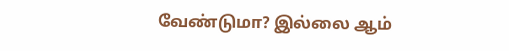வேண்டுமா? இல்லை ஆம்